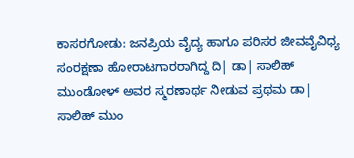ಕಾಸರಗೋಡು: ಜನಪ್ರಿಯ ವೈದ್ಯ ಹಾಗೂ ಪರಿಸರ ಜೀವವೈವಿಧ್ಯ ಸಂರಕ್ಷಣಾ ಹೋರಾಟಗಾರರಾಗಿದ್ದ ದಿ| ಡಾ| ಸಾಲಿಹ್ ಮುಂಡೋಳ್ ಅವರ ಸ್ಮರಣಾರ್ಥ ನೀಡುವ ಪ್ರಥಮ ಡಾ| ಸಾಲಿಹ್ ಮುಂ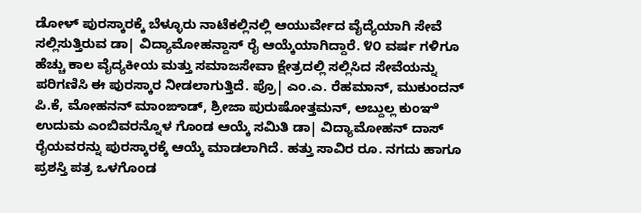ಡೋಳ್ ಪುರಸ್ಕಾರಕ್ಕೆ ಬೆಳ್ಳೂರು ನಾಟೆಕಲ್ಲಿನಲ್ಲಿ ಆಯುರ್ವೇದ ವೈದ್ಯೆಯಾಗಿ ಸೇವೆ ಸಲ್ಲಿಸುತ್ತಿರುವ ಡಾ| ವಿದ್ಯಾಮೋಹನ್ದಾಸ್ ರೈ ಆಯ್ಕೆಯಾಗಿದ್ದಾರೆ. ೪೦ ವರ್ಷ ಗಳಿಗೂ ಹೆಚ್ಚು ಕಾಲ ವೈದ್ಯಕೀಯ ಮತ್ತು ಸಮಾಜಸೇವಾ ಕ್ಷೇತ್ರದಲ್ಲಿ ಸಲ್ಲಿಸಿದ ಸೇವೆಯನ್ನು ಪರಿಗಣಿಸಿ ಈ ಪುರಸ್ಕಾರ ನೀಡಲಾಗುತ್ತಿದೆ. ಪ್ರೊ| ಎಂ.ಎ. ರೆಹಮಾನ್, ಮುಕುಂದನ್ ಪಿ.ಕೆ, ಮೋಹನನ್ ಮಾಂಙಾಡ್, ಶ್ರೀಜಾ ಪುರುಷೋತ್ತಮನ್, ಅಬ್ದುಲ್ಲ ಕುಂಞಿ ಉದುಮ ಎಂಬಿವರನ್ನೊಳ ಗೊಂಡ ಆಯ್ಕೆ ಸಮಿತಿ ಡಾ| ವಿದ್ಯಾಮೋಹನ್ ದಾಸ್ ರೈಯವರನ್ನು ಪುರಸ್ಕಾರಕ್ಕೆ ಆಯ್ಕೆ ಮಾಡಲಾಗಿದೆ. ಹತ್ತು ಸಾವಿರ ರೂ. ನಗದು ಹಾಗೂ ಪ್ರಶಸ್ತಿ ಪತ್ರ ಒಳಗೊಂಡ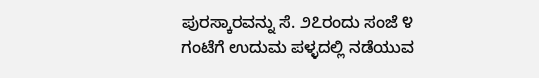ಪುರಸ್ಕಾರವನ್ನು ಸೆ. ೨೭ರಂದು ಸಂಜೆ ೪ ಗಂಟೆಗೆ ಉದುಮ ಪಳ್ಳದಲ್ಲಿ ನಡೆಯುವ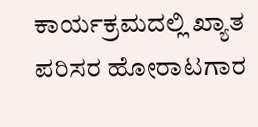ಕಾರ್ಯಕ್ರಮದಲ್ಲಿ ಖ್ಯಾತ ಪರಿಸರ ಹೋರಾಟಗಾರ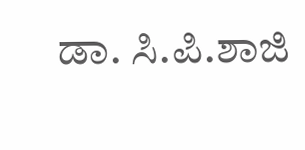ಡಾ. ಸಿ.ಪಿ.ಶಾಜಿ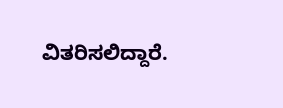ವಿತರಿಸಲಿದ್ದಾರೆ.